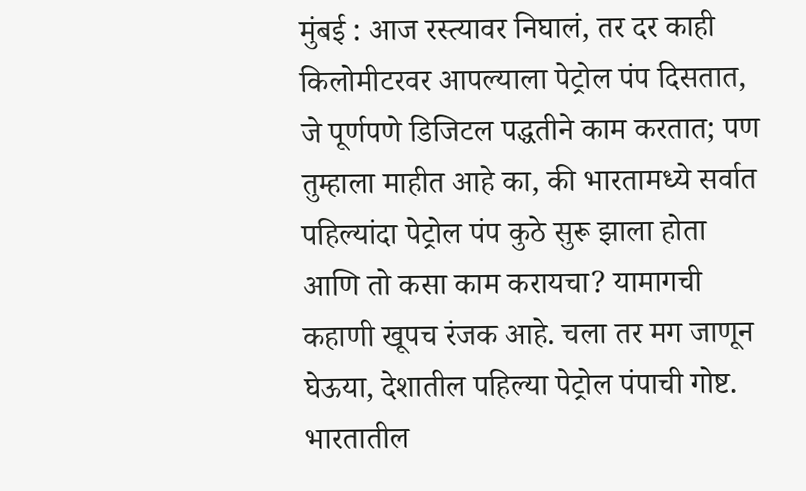मुंबई : आज रस्त्यावर निघालं, तर दर काही किलोमीटरवर आपल्याला पेट्रोल पंप दिसतात, जे पूर्णपणे डिजिटल पद्धतीने काम करतात; पण तुम्हाला माहीत आहे का, की भारतामध्ये सर्वात पहिल्यांदा पेट्रोल पंप कुठे सुरू झाला होता आणि तो कसा काम करायचा? यामागची कहाणी खूपच रंजक आहे. चला तर मग जाणून घेऊया, देशातील पहिल्या पेट्रोल पंपाची गोष्ट.
भारतातील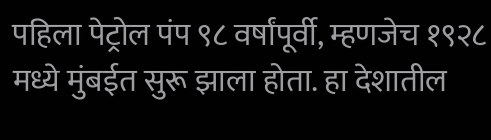पहिला पेट्रोल पंप ९८ वर्षांपूर्वी, म्हणजेच १९२८ मध्ये मुंबईत सुरू झाला होता. हा देशातील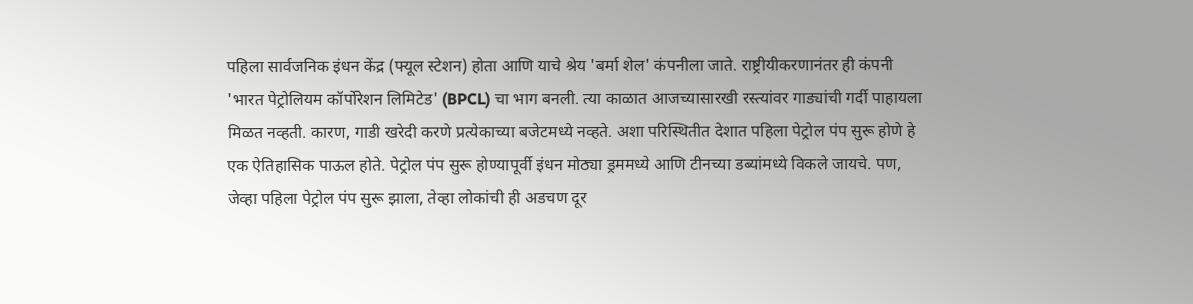पहिला सार्वजनिक इंधन केंद्र (फ्यूल स्टेशन) होता आणि याचे श्रेय 'बर्मा शेल' कंपनीला जाते. राष्ट्रीयीकरणानंतर ही कंपनी 'भारत पेट्रोलियम कॉर्पोरेशन लिमिटेड' (BPCL) चा भाग बनली. त्या काळात आजच्यासारखी रस्त्यांवर गाड्यांची गर्दी पाहायला मिळत नव्हती. कारण, गाडी खरेदी करणे प्रत्येकाच्या बजेटमध्ये नव्हते. अशा परिस्थितीत देशात पहिला पेट्रोल पंप सुरू होणे हे एक ऐतिहासिक पाऊल होते. पेट्रोल पंप सुरू होण्यापूर्वी इंधन मोठ्या ड्रममध्ये आणि टीनच्या डब्यांमध्ये विकले जायचे. पण, जेव्हा पहिला पेट्रोल पंप सुरू झाला, तेव्हा लोकांची ही अडचण दूर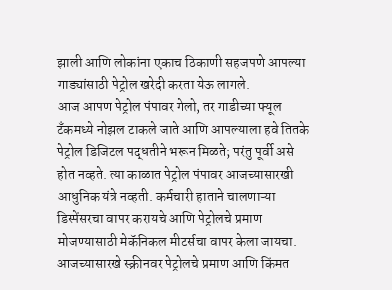झाली आणि लोकांना एकाच ठिकाणी सहजपणे आपल्या गाड्यांसाठी पेट्रोल खरेदी करता येऊ लागले.
आज आपण पेट्रोल पंपावर गेलो, तर गाडीच्या फ्यूल टँकमध्ये नोझल टाकले जाते आणि आपल्याला हवे तितके पेट्रोल डिजिटल पद्धतीने भरून मिळते; परंतु पूर्वी असे होत नव्हते. त्या काळात पेट्रोल पंपावर आजच्यासारखी आधुनिक यंत्रे नव्हती. कर्मचारी हाताने चालणाऱ्या डिस्पेंसरचा वापर करायचे आणि पेट्रोलचे प्रमाण मोजण्यासाठी मेकॅनिकल मीटर्सचा वापर केला जायचा. आजच्यासारखे स्क्रीनवर पेट्रोलचे प्रमाण आणि किंमत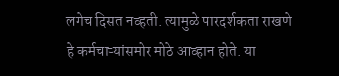लगेच दिसत नव्हती. त्यामुळे पारदर्शकता राखणे हे कर्मचाऱ्यांसमोर मोठे आव्हान होते. या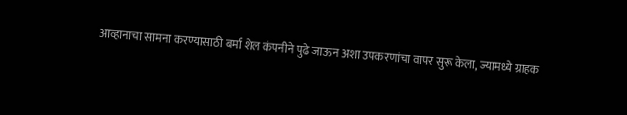आव्हानाचा सामना करण्यासाठी बर्मा शेल कंपनीने पुढे जाऊन अशा उपकरणांचा वापर सुरू केला, ज्यामध्ये ग्राहक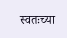स्वतःच्या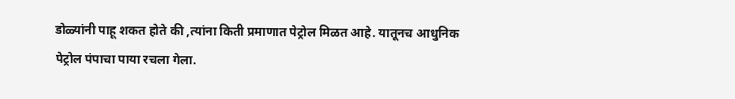डोळ्यांनी पाहू शकत होते की ,त्यांना किती प्रमाणात पेट्रोल मिळत आहे. यातूनच आधुनिक पेट्रोल पंपाचा पाया रचला गेला.